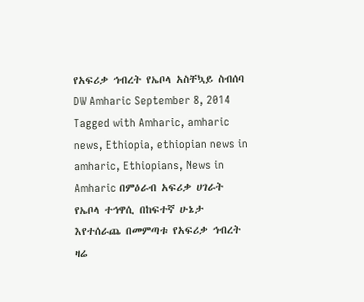የአፍሪቃ ኅብረት የኤቦላ አስቸኳይ ስብሰባ DW Amharic September 8, 2014 Tagged with Amharic, amharic news, Ethiopia, ethiopian news in amharic, Ethiopians, News in Amharic በምዕራብ አፍሪቃ ሀገራት የኤቦላ ተኅዋሲ በከፍተኛ ሁኔታ እየተሰራጨ በመምጣቱ የአፍሪቃ ኅብረት ዛሬ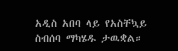አዲስ አበባ ላይ የአስቸኳይ ስብሰባ ማካሄዱ ታዉቋል።